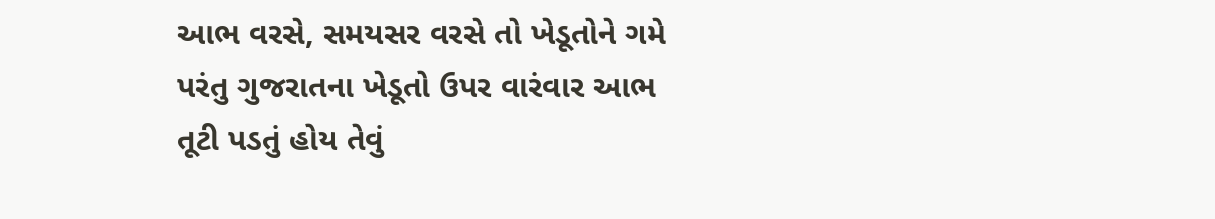આભ વરસે, સમયસર વરસે તો ખેડૂતોને ગમે પરંતુ ગુજરાતના ખેડૂતો ઉપર વારંવાર આભ તૂટી પડતું હોય તેવું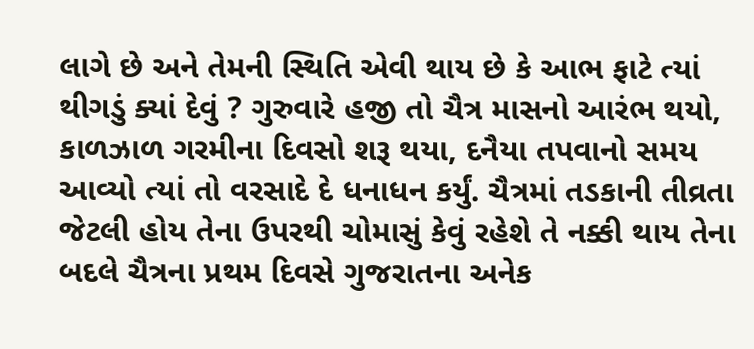લાગે છે અને તેમની સ્થિતિ એવી થાય છે કે આભ ફાટે ત્યાં થીગડું ક્યાં દેવું ? ગુરુવારે હજી તો ચૈત્ર માસનો આરંભ થયો, કાળઝાળ ગરમીના દિવસો શરૂ થયા, દનૈયા તપવાનો સમય આવ્યો ત્યાં તો વરસાદે દે ધનાધન કર્યું. ચૈત્રમાં તડકાની તીવ્રતા જેટલી હોય તેના ઉપરથી ચોમાસું કેવું રહેશે તે નક્કી થાય તેના બદલે ચૈત્રના પ્રથમ દિવસે ગુજરાતના અનેક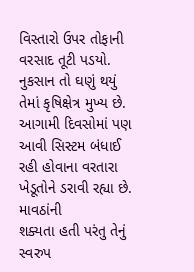વિસ્તારો ઉપર તોફાની વરસાદ તૂટી પડયો. નુકસાન તો ઘણું થયું તેમાં કૃષિક્ષેત્ર મુખ્ય છે. આગામી દિવસોમાં પણ આવી સિસ્ટમ બંધાઈ રહી હોવાના વરતારા ખેડૂતોને ડરાવી રહ્યા છે.
માવઠાંની
શક્યતા હતી પરંતુ તેનું સ્વરુપ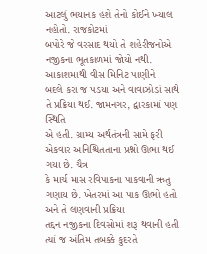આટલું ભયાનક હશે તેનો કોઈને ખ્યાલ નહોતો. રાજકોટમાં
બપોરે જે વરસાદ થયો તે શહેરીજનોએ નજીકના ભૂતકાળમાં જોયો નથી. આકાશમાથી વીસ મિનિટ પાણીને
બદલે કરા જ પડયા અને વાવાઝોડાં સાથે તે પ્રક્રિયા થઈ. જામનગર, દ્વારકામાં પણ સ્થિતિ
એ હતી. ગ્રામ્ય અર્થતંત્રની સામે ફરી એકવાર અનિશ્ચિતતાના પ્રશ્નો ઊભા થઈ ગયા છે. ચૈત્ર
કે માર્ચ માસ રવિપાકના પાકવાની ઋતુ ગણાય છે. ખેતરમાં આ પાક ઊભો હતો અને તે લણવાની પ્રક્રિયા
તદ્દન નજીકના દિવસોમાં શરૂ થવાની હતી ત્યાં જ અંતિમ તબક્કે કુદરતે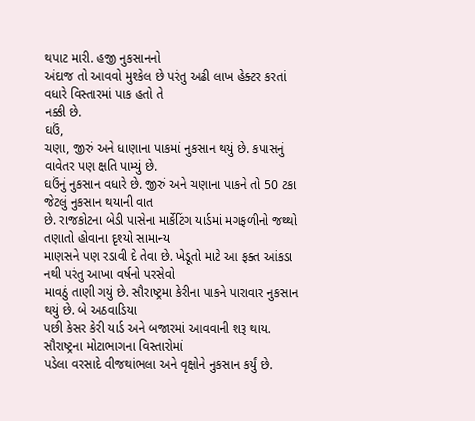થપાટ મારી. હજી નુકસાનનો
અંદાજ તો આવવો મુશ્કેલ છે પરંતુ અઢી લાખ હેક્ટર કરતાં વધારે વિસ્તારમાં પાક હતો તે
નક્કી છે.
ઘઉં,
ચણા, જીરું અને ધાણાના પાકમાં નુકસાન થયું છે. કપાસનું વાવેતર પણ ક્ષતિ પામ્યું છે.
ઘઉંનું નુકસાન વધારે છે. જીરું અને ચણાના પાકને તો 50 ટકા જેટલું નુકસાન થયાની વાત
છે. રાજકોટના બેડી પાસેના માર્કેટિંગ યાર્ડમાં મગફળીનો જથ્થો તણાતો હોવાના દૃશ્યો સામાન્ય
માણસને પણ રડાવી દે તેવા છે. ખેડૂતો માટે આ ફક્ત આંકડા નથી પરંતુ આખા વર્ષનો પરસેવો
માવઠું તાણી ગયું છે. સૌરાષ્ટ્રમા કેરીના પાકને પારાવાર નુકસાન થયું છે. બે અઠવાડિયા
પછી કેસર કેરી યાર્ડ અને બજારમાં આવવાની શરૂ થાય. સૌરાષ્ટ્રના મોટાભાગના વિસ્તારોમાં
પડેલા વરસાદે વીજથાંભલા અને વૃક્ષોને નુકસાન કર્યું છે.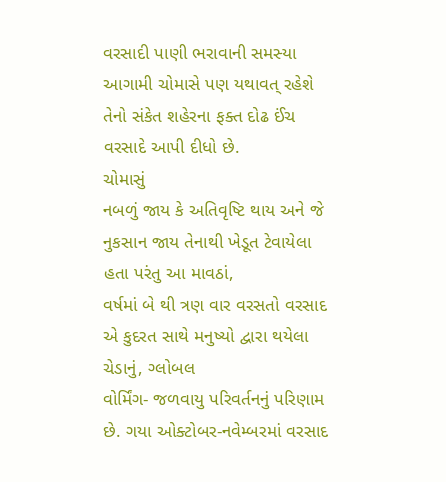વરસાદી પાણી ભરાવાની સમસ્યા
આગામી ચોમાસે પણ યથાવત્ રહેશે તેનો સંકેત શહેરના ફક્ત દોઢ ઈંચ વરસાદે આપી દીધો છે.
ચોમાસું
નબળું જાય કે અતિવૃષ્ટિ થાય અને જે નુકસાન જાય તેનાથી ખેડૂત ટેવાયેલા હતા પરંતુ આ માવઠાં,
વર્ષમાં બે થી ત્રણ વાર વરસતો વરસાદ એ કુદરત સાથે મનુષ્યો દ્વારા થયેલા ચેડાનું, ગ્લોબલ
વોર્મિંગ- જળવાયુ પરિવર્તનનું પરિણામ છે. ગયા ઓક્ટોબર-નવેમ્બરમાં વરસાદ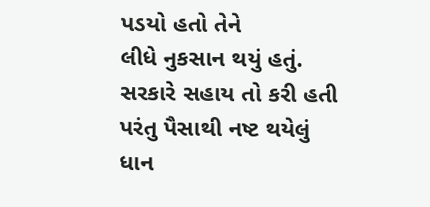પડયો હતો તેને
લીધે નુકસાન થયું હતું. સરકારે સહાય તો કરી હતી પરંતુ પૈસાથી નષ્ટ થયેલું ધાન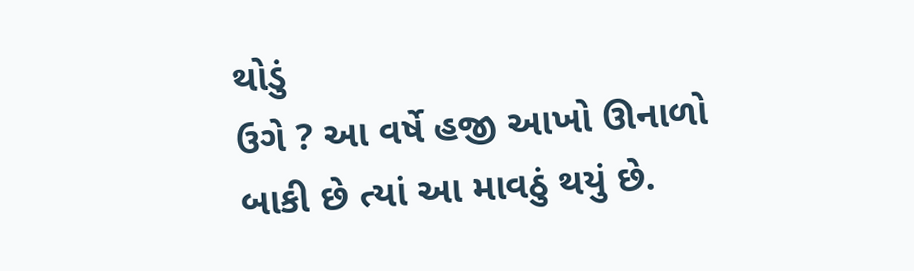થોડું
ઉગે ? આ વર્ષે હજી આખો ઊનાળો બાકી છે ત્યાં આ માવઠું થયું છે.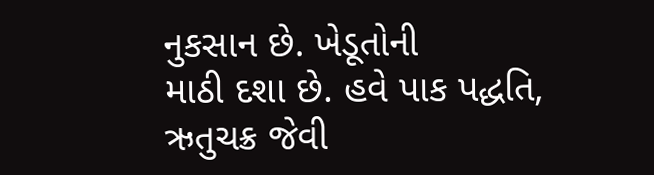નુકસાન છે. ખેડૂતોની
માઠી દશા છે. હવે પાક પદ્ધતિ, ઋતુચક્ર જેવી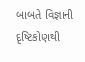બાબતે વિજ્ઞાની દૃષ્ટિકોણથી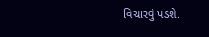વિચારવું પડશે.